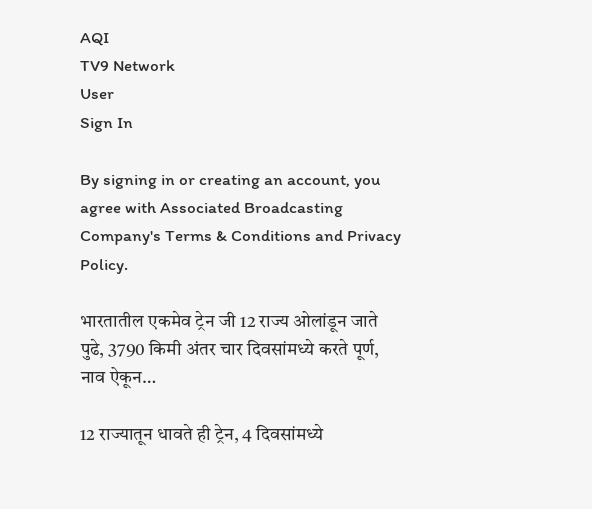AQI
TV9 Network
User
Sign In

By signing in or creating an account, you agree with Associated Broadcasting Company's Terms & Conditions and Privacy Policy.

भारतातील एकमेव ट्रेन जी 12 राज्य ओलांडून जाते पुढे, 3790 किमी अंतर चार दिवसांमध्ये करते पूर्ण, नाव ऐकून…

12 राज्यातून धावते ही ट्रेन, 4 दिवसांमध्ये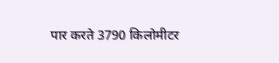पार करते 3790 किलोमीटर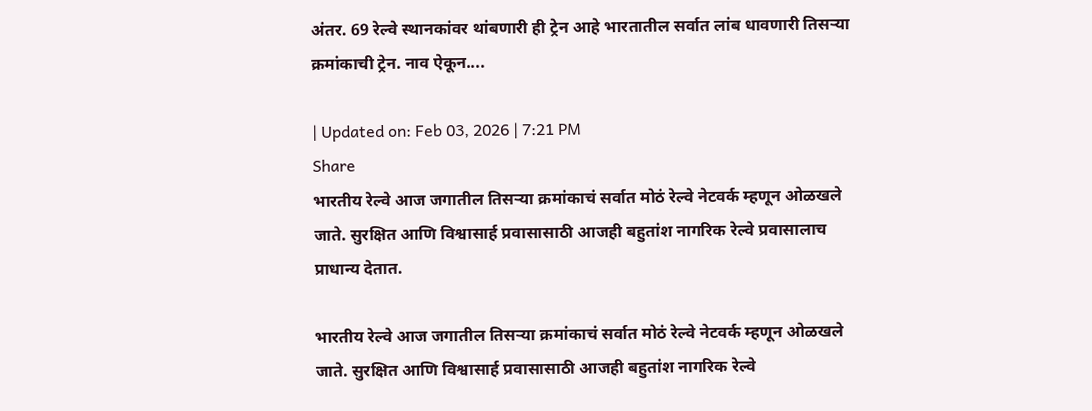अंतर. 69 रेल्वे स्थानकांवर थांबणारी ही ट्रेन आहे भारतातील सर्वात लांब धावणारी तिसऱ्या क्रमांकाची ट्रेन. नाव ऐकून....

| Updated on: Feb 03, 2026 | 7:21 PM
Share
भारतीय रेल्वे आज जगातील तिसऱ्या क्रमांकाचं सर्वात मोठं रेल्वे नेटवर्क म्हणून ओळखले जाते. सुरक्षित आणि विश्वासार्ह प्रवासासाठी आजही बहुतांश नागरिक रेल्वे प्रवासालाच प्राधान्य देतात.

भारतीय रेल्वे आज जगातील तिसऱ्या क्रमांकाचं सर्वात मोठं रेल्वे नेटवर्क म्हणून ओळखले जाते. सुरक्षित आणि विश्वासार्ह प्रवासासाठी आजही बहुतांश नागरिक रेल्वे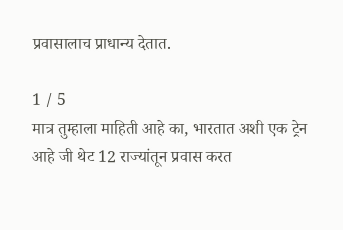प्रवासालाच प्राधान्य देतात.

1 / 5
मात्र तुम्हाला माहिती आहे का, भारतात अशी एक ट्रेन आहे जी थेट 12 राज्यांतून प्रवास करत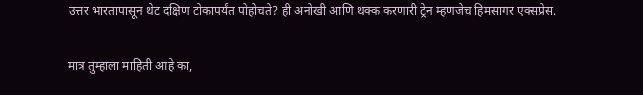उत्तर भारतापासून थेट दक्षिण टोकापर्यंत पोहोचते? ही अनोखी आणि थक्क करणारी ट्रेन म्हणजेच हिमसागर एक्सप्रेस.

मात्र तुम्हाला माहिती आहे का,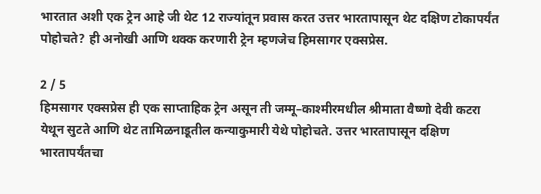भारतात अशी एक ट्रेन आहे जी थेट 12 राज्यांतून प्रवास करत उत्तर भारतापासून थेट दक्षिण टोकापर्यंत पोहोचते? ही अनोखी आणि थक्क करणारी ट्रेन म्हणजेच हिमसागर एक्सप्रेस.

2 / 5
हिमसागर एक्सप्रेस ही एक साप्ताहिक ट्रेन असून ती जम्मू–काश्मीरमधील श्रीमाता वैष्णो देवी कटरा येथून सुटते आणि थेट तामिळनाडूतील कन्याकुमारी येथे पोहोचते. उत्तर भारतापासून दक्षिण भारतापर्यंतचा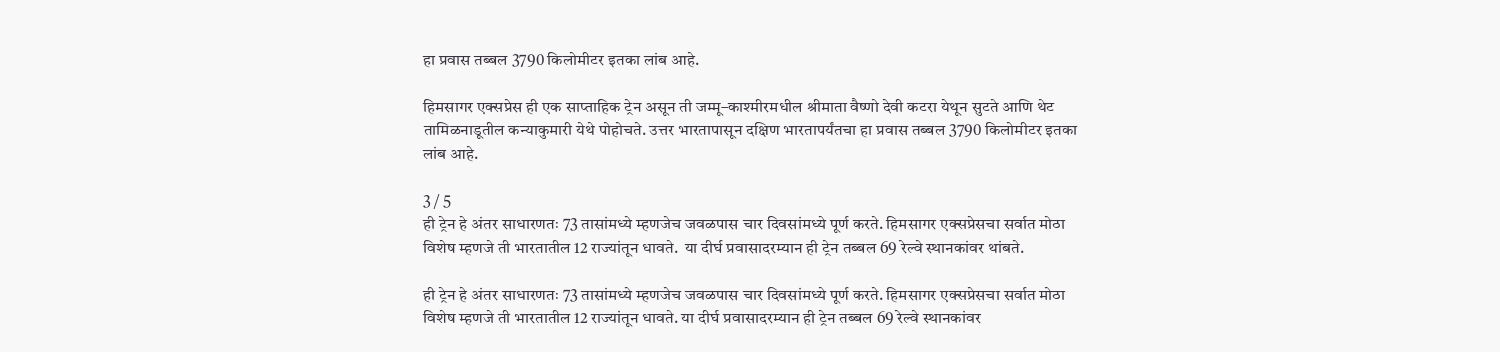हा प्रवास तब्बल 3790 किलोमीटर इतका लांब आहे.

हिमसागर एक्सप्रेस ही एक साप्ताहिक ट्रेन असून ती जम्मू–काश्मीरमधील श्रीमाता वैष्णो देवी कटरा येथून सुटते आणि थेट तामिळनाडूतील कन्याकुमारी येथे पोहोचते. उत्तर भारतापासून दक्षिण भारतापर्यंतचा हा प्रवास तब्बल 3790 किलोमीटर इतका लांब आहे.

3 / 5
ही ट्रेन हे अंतर साधारणतः 73 तासांमध्ये म्हणजेच जवळपास चार दिवसांमध्ये पूर्ण करते. हिमसागर एक्सप्रेसचा सर्वात मोठा विशेष म्हणजे ती भारतातील 12 राज्यांतून धावते.  या दीर्घ प्रवासादरम्यान ही ट्रेन तब्बल 69 रेल्वे स्थानकांवर थांबते.

ही ट्रेन हे अंतर साधारणतः 73 तासांमध्ये म्हणजेच जवळपास चार दिवसांमध्ये पूर्ण करते. हिमसागर एक्सप्रेसचा सर्वात मोठा विशेष म्हणजे ती भारतातील 12 राज्यांतून धावते. या दीर्घ प्रवासादरम्यान ही ट्रेन तब्बल 69 रेल्वे स्थानकांवर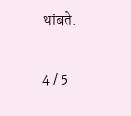थांबते.

4 / 5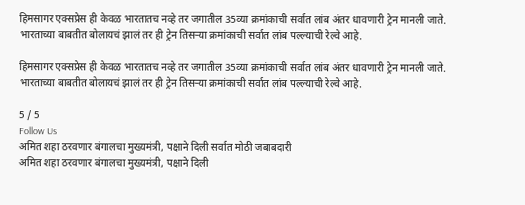हिमसागर एक्सप्रेस ही केवळ भारतातच नव्हे तर जगातील 35व्या क्रमांकाची सर्वात लांब अंतर धावणारी ट्रेन मानली जाते. भारताच्या बाबतीत बोलायचं झालं तर ही ट्रेन तिसऱ्या क्रमांकाची सर्वात लांब पल्ल्याची रेल्वे आहे.

हिमसागर एक्सप्रेस ही केवळ भारतातच नव्हे तर जगातील 35व्या क्रमांकाची सर्वात लांब अंतर धावणारी ट्रेन मानली जाते. भारताच्या बाबतीत बोलायचं झालं तर ही ट्रेन तिसऱ्या क्रमांकाची सर्वात लांब पल्ल्याची रेल्वे आहे.

5 / 5
Follow Us
अमित शहा ठरवणार बंगालचा मुख्यमंत्री, पक्षाने दिली सर्वात मोठी जबाबदारी
अमित शहा ठरवणार बंगालचा मुख्यमंत्री, पक्षाने दिली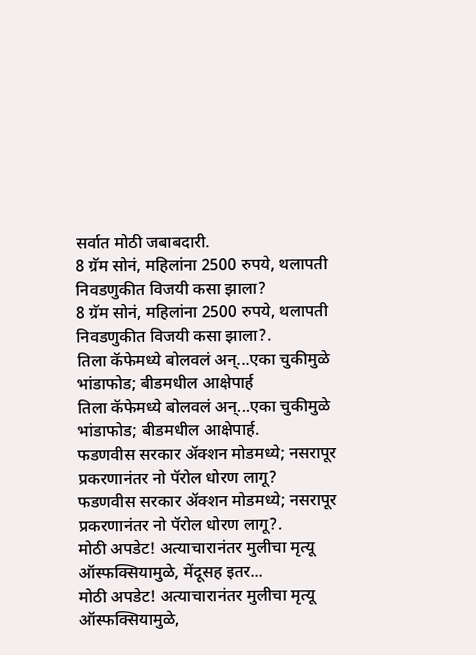सर्वात मोठी जबाबदारी.
8 ग्रॅम सोनं, महिलांना 2500 रुपये, थलापती निवडणुकीत विजयी कसा झाला?
8 ग्रॅम सोनं, महिलांना 2500 रुपये, थलापती निवडणुकीत विजयी कसा झाला?.
तिला कॅफेमध्ये बोलवलं अन्...एका चुकीमुळे भांडाफोड; बीडमधील आक्षेपार्ह
तिला कॅफेमध्ये बोलवलं अन्...एका चुकीमुळे भांडाफोड; बीडमधील आक्षेपार्ह.
फडणवीस सरकार अ‍ॅक्शन मोडमध्ये; नसरापूर प्रकरणानंतर नो पॅरोल धोरण लागू?
फडणवीस सरकार अ‍ॅक्शन मोडमध्ये; नसरापूर प्रकरणानंतर नो पॅरोल धोरण लागू?.
मोठी अपडेट! अत्याचारानंतर मुलीचा मृत्यू ऑस्फक्सियामुळे, मेंदूसह इतर...
मोठी अपडेट! अत्याचारानंतर मुलीचा मृत्यू ऑस्फक्सियामुळे,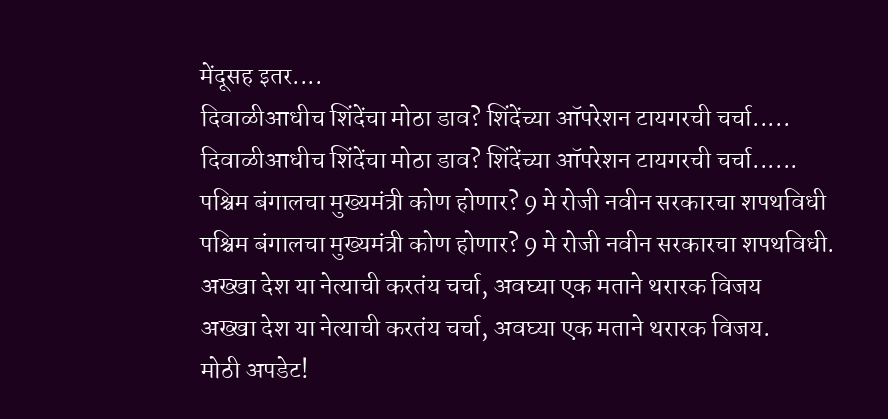मेंदूसह इतर....
दिवाळीआधीच शिंदेंचा मोठा डाव? शिंदेंच्या ऑपरेशन टायगरची चर्चा.....
दिवाळीआधीच शिंदेंचा मोठा डाव? शिंदेंच्या ऑपरेशन टायगरची चर्चा......
पश्चिम बंगालचा मुख्यमंत्री कोण होणार? 9 मे रोजी नवीन सरकारचा शपथविधी
पश्चिम बंगालचा मुख्यमंत्री कोण होणार? 9 मे रोजी नवीन सरकारचा शपथविधी.
अख्खा देश या नेत्याची करतंय चर्चा, अवघ्या एक मताने थरारक विजय
अख्खा देश या नेत्याची करतंय चर्चा, अवघ्या एक मताने थरारक विजय.
मोठी अपडेट!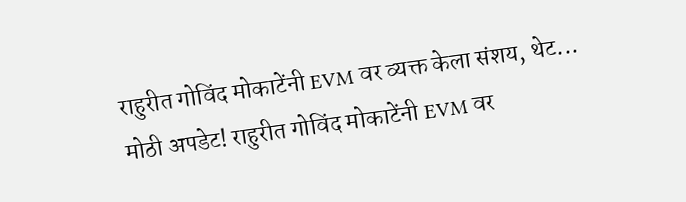राहुरीत गोविंद मोकाटेंनी EVM वर व्यक्त केला संशय, थेट...
मोठी अपडेट! राहुरीत गोविंद मोकाटेंनी EVM वर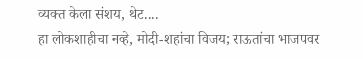व्यक्त केला संशय, थेट....
हा लोकशाहीचा नव्हे, मोदी-शहांचा विजय; राऊतांचा भाजपवर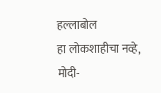हल्लाबोल
हा लोकशाहीचा नव्हे, मोदी-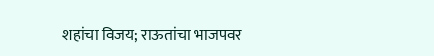शहांचा विजय; राऊतांचा भाजपवर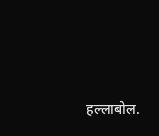हल्लाबोल.